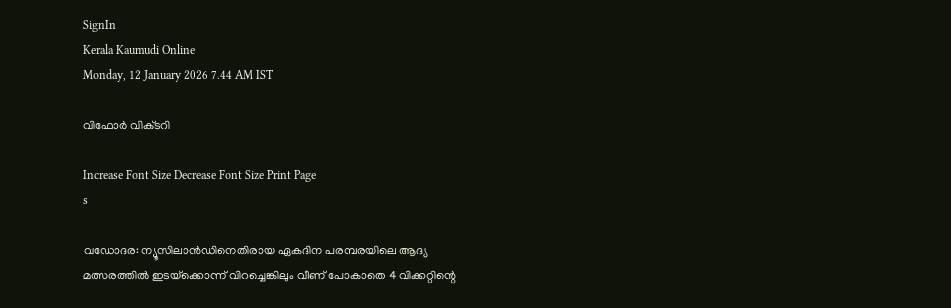SignIn
Kerala Kaumudi Online
Monday, 12 January 2026 7.44 AM IST

വിഫോർ വിക്‌ടറി

Increase Font Size Decrease Font Size Print Page
s

വഡോദര: ന്യൂസിലാൻഡിനെതിരായ ഏകദിന പരമ്പരയിലെ ആദ്യ മത്സരത്തിൽ ഇടയ്‌ക്കൊന്ന് വിറച്ചെങ്കിലും വീണ് പോകാതെ 4 വിക്കറ്റിന്റെ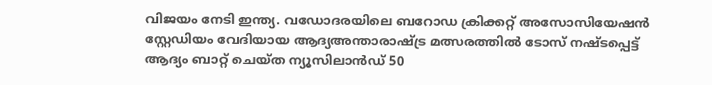വിജയം നേടി ഇന്ത്യ. വഡോദരയിലെ ബറോഡ ക്രിക്കറ്റ് അസോസിയേഷൻ സ്റ്റേഡിയം വേദിയായ ആദ്യഅന്താരാഷ്ട്ര മത്സരത്തിൽ ടോസ് നഷ്ടപ്പെട്ട് ആദ്യം ബാറ്റ് ചെയ്ത ന്യൂസിലാൻഡ് 50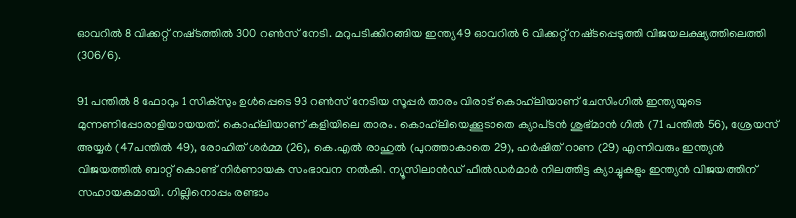ഓവറിൽ 8 വിക്കറ്റ് നഷ്‌ടത്തിൽ 300 റൺസ് നേടി. മറുപടിക്കിറങ്ങിയ ഇന്ത്യ49 ഓവറിൽ 6 വിക്കറ്റ് നഷ്‌ടപ്പെടുത്തി വിജയലക്ഷ്യത്തിലെത്തി (306/6).

91 പന്തിൽ 8 ഫോറും 1 സിക്സും ഉൾപ്പെടെ 93 റൺസ് നേടിയ സൂപ്പർ താരം വിരാട് കൊഹ്‌ലിയാണ് ചേസിംഗിൽ ഇന്ത്യയുടെ മുന്നണിപ്പോരാളിയായയത്. കൊഹ്‌ലിയാണ് കളിയിലെ താരം. കൊഹ്‌ലിയെക്കൂടാതെ ക്യാപ്‌ടൻ ശുഭ്‌മാൻ ഗിൽ (71 പന്തിൽ 56), ശ്രേയസ് അയ്യർ (47പന്തിൽ 49), രോഹിത് ശർ‌മ്മ (26), കെ.എൽ രാഹുൽ (പുറത്താകാതെ 29), ഹർഷിത് റാണ (29) എന്നിവരും ഇന്ത്യൻ വിജയത്തിൽ ബാറ്റ് കൊണ്ട് നിർണായക സംഭാവന നൽകി. ന്യൂസിലാൻഡ് ഫീൽഡർമാർ നിലത്തിട്ട ക്യാച്ചുകളും ഇന്ത്യൻ വിജയത്തിന് സഹായകമായി. ഗില്ലിനൊപ്പം രണ്ടാം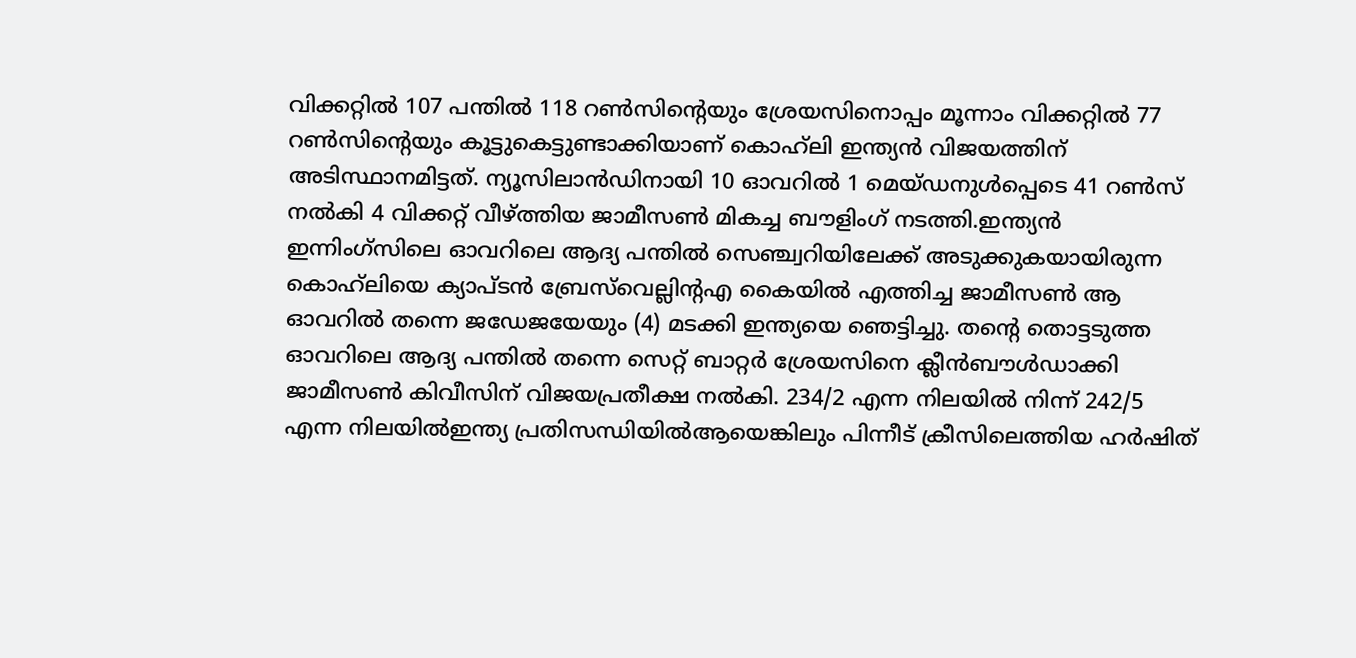വിക്കറ്റിൽ 107 പന്തിൽ 118 റൺസിന്റെയും ശ്രേയസിനൊപ്പം മൂന്നാം വിക്കറ്റിൽ 77 റൺസിന്റെയും കൂട്ടുകെട്ടുണ്ടാക്കിയാണ് കൊഹ്‌ലി ഇന്ത്യൻ വിജയത്തിന് അടിസ്ഥാനമിട്ടത്. ന്യൂസിലാൻഡിനായി 10 ഓവറിൽ 1 മെയ്ഡനുൾപ്പെടെ 41 റൺസ് നൽകി 4 വിക്കറ്റ് വീഴ്‌ത്തിയ ജാമീസൺ മികച്ച ബൗളിംഗ് നടത്തി.ഇന്ത്യൻ ഇന്നിംഗ്‌സിലെ ഓവറിലെ ആദ്യ പന്തിൽ സെഞ്ച്വറിയിലേക്ക് അടുക്കുകയായിരുന്ന കൊഹ്‌ലിയെ ക്യാപ്ടൻ ബ്രേസ്‌വെല്ലിന്റഎ കൈയിൽ എത്തിച്ച ജാമീസൺ ആ ഓവറിൽ തന്നെ ജഡേജയേയും (4) മടക്കി ഇന്ത്യയെ ഞെട്ടിച്ചു. തന്റെ തൊട്ടടുത്ത ഓവറിലെ ആദ്യ പന്തിൽ തന്നെ സെറ്റ് ബാറ്റർ ശ്രേയസിനെ ക്ലീൻബൗൾഡാക്കി ജാമീസൺ കിവീസിന് വിജയപ്രതീക്ഷ നൽകി. 234/2 എന്ന നിലയിൽ നിന്ന് 242/5 എന്ന നിലയിൽഇന്ത്യ പ്രതിസന്ധിയിൽആയെങ്കിലും പിന്നീട് ക്രീസിലെത്തിയ ഹർഷിത്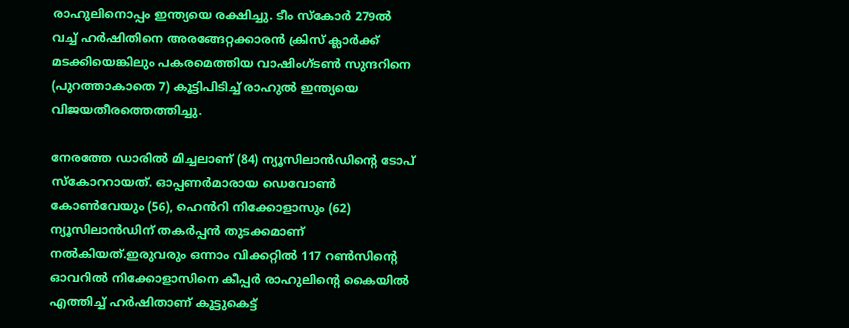രാഹുലിനൊപ്പം ഇന്ത്യയെ രക്ഷിച്ചു. ടീം സ്കോർ 279ൽ വച്ച് ഹർഷിതിനെ അരങ്ങേറ്റക്കാരൻ ക്രിസ് ക്ലാർക്ക് മടക്കിയെങ്കിലും പകരമെത്തിയ വാഷിംഗ്ടൺ സുന്ദറിനെ (പുറത്താകാതെ 7) കൂട്ടിപിടിച്ച് രാഹുൽ ഇന്ത്യയെ വിജയതീരത്തെത്തിച്ചു.

നേരത്തേ ഡാരിൽ മിച്ചലാണ് (84) ന്യൂസിലാൻഡിന്റെ ടോപ് സ്കോററായത്. ഓപ്പണർമാരായ ഡെവോൺ കോൺവേയും (56), ഹെൻറി നിക്കോളാസും (62) ന്യൂസിലാൻഡിന് തകർപ്പൻ തുടക്കമാണ് നൽകിയത്.ഇരുവരും ഒന്നാം വിക്കറ്റിൽ 117 റൺസിന്റെ ഓവറിൽ നിക്കോളാസിനെ കീപ്പർ രാഹുലിന്റെ കൈയിൽ എത്തിച്ച് ഹർഷിതാണ് കൂട്ടുകെട്ട്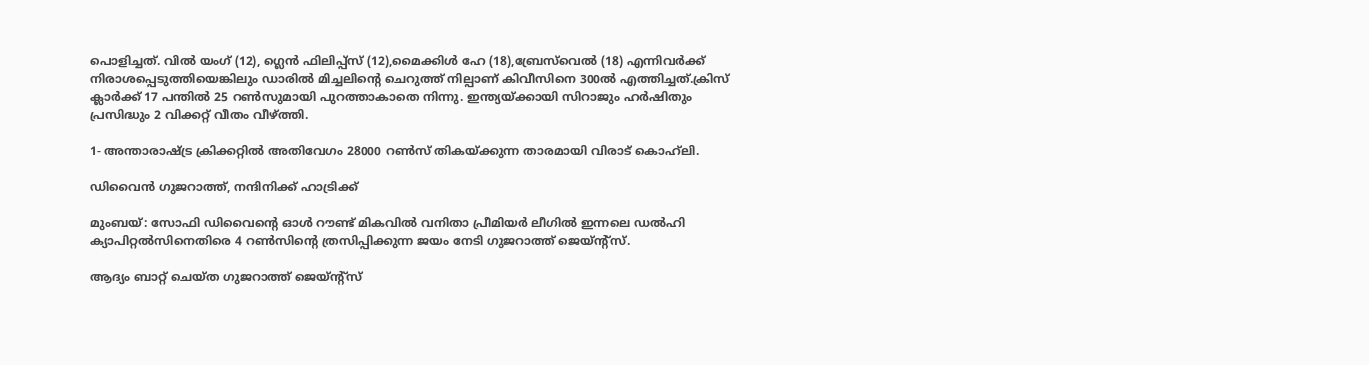പൊളിച്ചത്. വിൽ യംഗ് (12), ഗ്ലെൻ ഫിലിപ്പ്സ് (12),മൈക്കിൾ ഹേ (18),ബ്രേസ്‌വെൽ (18) എന്നിവർക്ക് നിരാശപ്പെടുത്തിയെങ്കിലും ഡാരിൽ മിച്ചലിന്റെ ചെറുത്ത് നില്പാണ് കിവീസിനെ 300ൽ എത്തിച്ചത്.ക്രിസ് ക്ലാർക്ക് 17 പന്തിൽ 25 റൺസുമായി പുറത്താകാതെ നിന്നു. ഇന്ത്യയ്‌ക്കായി സിറാജും ഹർഷിതും പ്രസിദ്ധും 2 വിക്കറ്റ് വീതം വീഴ്‌ത്തി.

1- അന്താരാഷ്ട്ര ക്രിക്കറ്റിൽ അതിവേഗം 28000 റൺസ് തികയ്‌ക്കുന്ന താരമായി വിരാട് കൊഹ്‌ലി.

ഡിവൈൻ ഗുജറാത്ത്, നന്ദിനിക്ക് ഹാട്രിക്ക്

മുംബയ്: സോഫി ഡിവൈന്റെ ഓൾ റൗണ്ട് മികവിൽ വനിതാ പ്രീമിയർ ലീഗിൽ ഇന്നലെ ഡൽഹി ക്യാപിറ്റൽസിനെതിരെ 4 റൺസിന്റെ ത്രസിപ്പിക്കുന്ന ജയം നേടി ഗുജറാത്ത് ജെയ്‌ന്റ്സ്.

ആദ്യം ബാറ്റ് ചെയ്ത ഗുജറാത്ത് ജെയ്‌ന്റ്സ്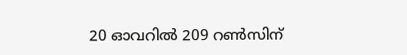20 ഓവറിൽ 209 റൺസിന്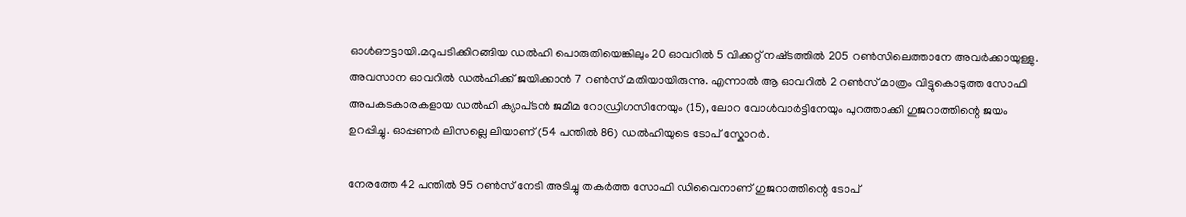ഓൾഔട്ടായി.മറുപടിക്കിറങ്ങിയ ഡൽഹി പൊരുതിയെങ്കിലും 20 ഓവറിൽ 5 വിക്കറ്റ് നഷ്‌ടത്തിൽ 205 റൺസിലെത്താനേ അവർക്കായുള്ളു. അവസാന ഓവറിൽ ഡൽഹിക്ക് ജയിക്കാൻ 7 റൺസ് മതിയായിരുന്നു. എന്നാൽ ആ ഓവറിൽ 2 റൺസ് മാത്രം വിട്ടുകൊടുത്ത സോഫി അപകടകാരകളായ ഡൽഹി ക്യാപ്‌ടൻ ജമീമ റോഡ്രിഗസിനേയും (15), ലോറ വോൾവാർട്ടിനേയും പുറത്താക്കി ഗുജറാത്തിന്റെ ജയം ഉറപ്പിച്ചു. ഓപ്പണർ ലിസല്ലെ ലിയാണ് (54 പന്തിൽ 86) ഡൽഹിയുടെ ടോപ് സ്കോറർ.

നേരത്തേ 42 പന്തിൽ 95 റൺസ് നേടി അടിച്ചു തകർത്ത സോഫി ഡിവൈനാണ് ഗുജറാത്തിന്റെ ടോപ്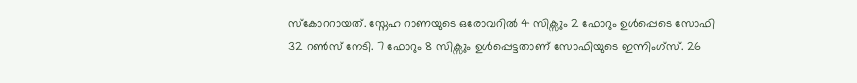സ്കോററായത്. സ്നേഹ റാണയുടെ ഒരോവറിൽ 4 സിക്സും 2 ഫോറും ഉൾപ്പെടെ സോഫി 32 റൺസ് നേടി. 7 ഫോറും 8 സിക്സും ഉൾപ്പെട്ടതാണ് സോഫിയുടെ ഇന്നിംഗ്‌സ്. 26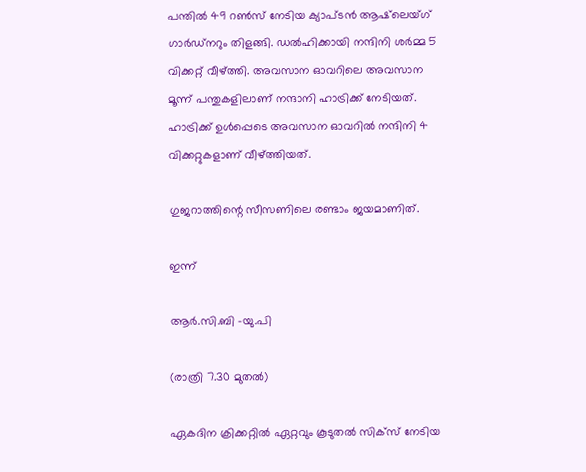പന്തിൽ 49 റൺസ് നേടിയ ക്യാപ്ടൻ ആഷ്‌ലെയ്‌ഗ് ഗാർഡ്‌നറും തിളങ്ങി. ഡൽഹിക്കായി നന്ദിനി ശർമ്മ 5 വിക്കറ്റ് വീഴ്‌ത്തി. അവസാന ഓവറിലെ അവസാന മൂന്ന് പന്തുകളിലാണ് നന്ദാനി ഹാട്രിക്ക് നേടിയത്. ഹാട്രിക്ക് ഉൾപ്പെടെ അവസാന ഓവറിൽ നന്ദിനി 4 വിക്കറ്റുകളാണ് വീഴ്‌ത്തിയത്.

ഗുജറാത്തിന്റെ സീസണിലെ രണ്ടാം ജയമാണിത്.

ഇന്ന്

ആർ.സി.ബി -യു.പി

(രാത്രി 7.30 മുതൽ)

ഏകദിന ക്രിക്കറ്റിൽ ഏറ്റവും കൂടുതൽ സിക്‌സ് നേടിയ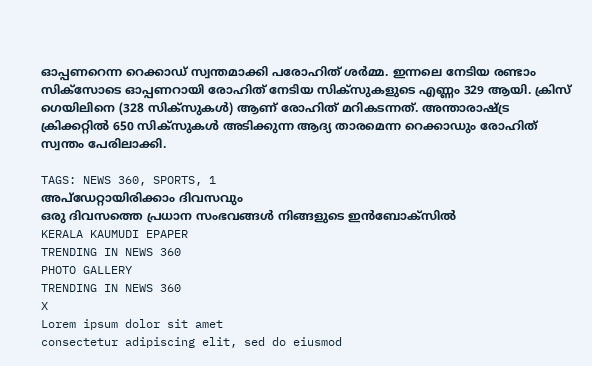ഓപ്പണറെന്ന റെക്കാഡ് സ്വന്തമാക്കി പരോഹിത് ശർമ്മ. ഇന്നലെ നേടിയ രണ്ടാം സിക്‌സോടെ ഓപ്പണറായി രോഹിത് നേടിയ സിക്‌സുകളുടെ എണ്ണം 329 ആയി. ക്രിസ് ഗെയിലിനെ (328 സിക്സുകൾ) ആണ് രോഹിത് മറികടന്നത്. അന്താരാഷ്ട്ര ക്രിക്കറ്റിൽ 650 സിക്സുകൾ അടിക്കുന്ന ആദ്യ താരമെന്ന റെക്കാഡും രോഹിത് സ്വന്തം പേരിലാക്കി.

TAGS: NEWS 360, SPORTS, 1
അപ്ഡേറ്റായിരിക്കാം ദിവസവും
ഒരു ദിവസത്തെ പ്രധാന സംഭവങ്ങൾ നിങ്ങളുടെ ഇൻബോക്സിൽ
KERALA KAUMUDI EPAPER
TRENDING IN NEWS 360
PHOTO GALLERY
TRENDING IN NEWS 360
X
Lorem ipsum dolor sit amet
consectetur adipiscing elit, sed do eiusmod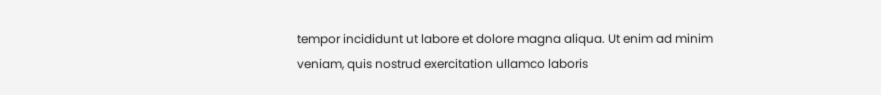tempor incididunt ut labore et dolore magna aliqua. Ut enim ad minim veniam, quis nostrud exercitation ullamco laboris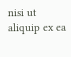nisi ut aliquip ex ea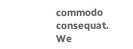commodo consequat.
We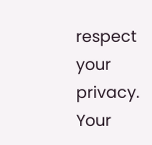respect your privacy. Your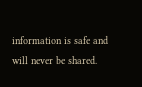information is safe and will never be shared.